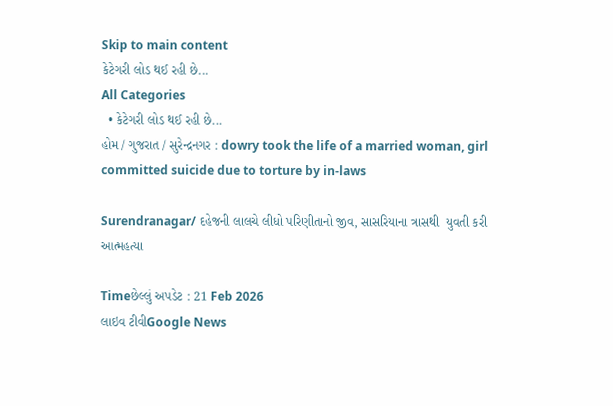Skip to main content
કેટેગરી લોડ થઈ રહી છે...
All Categories
  • કેટેગરી લોડ થઈ રહી છે...
હોમ / ગુજરાત / સુરેન્દ્રનગર : dowry took the life of a married woman, girl committed suicide due to torture by in-laws

Surendranagar/ દહેજની લાલચે લીધો પરિણીતાનો જીવ, સાસરિયાના ત્રાસથી  યુવતી કરી આત્મહત્યા

Timeછેલ્લું અપડેટ : 21 Feb 2026
લાઇવ ટીવીGoogle News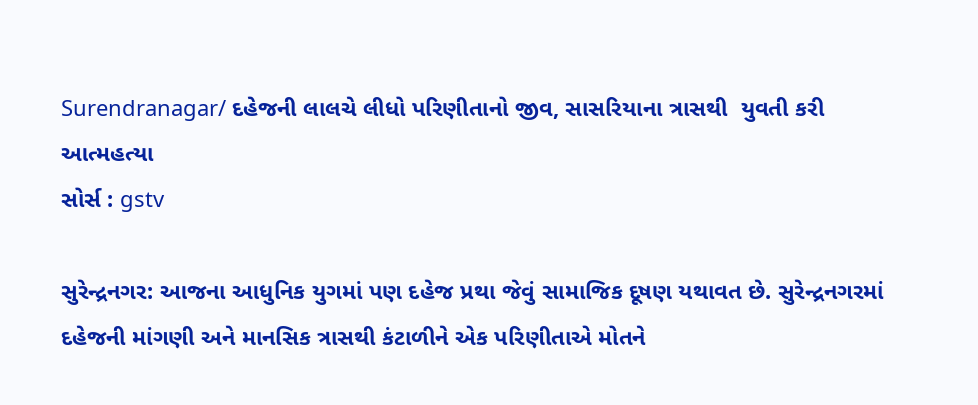Surendranagar/ દહેજની લાલચે લીધો પરિણીતાનો જીવ, સાસરિયાના ત્રાસથી  યુવતી કરી આત્મહત્યા
સોર્સ : gstv

સુરેન્દ્રનગર: આજના આધુનિક યુગમાં પણ દહેજ પ્રથા જેવું સામાજિક દૂષણ યથાવત છે. સુરેન્દ્રનગરમાં દહેજની માંગણી અને માનસિક ત્રાસથી કંટાળીને એક પરિણીતાએ મોતને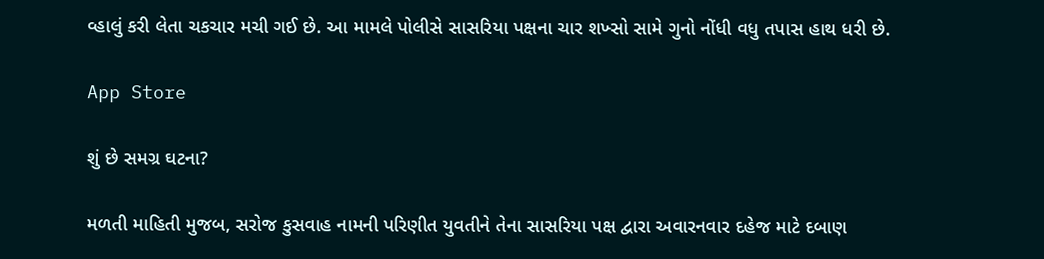વ્હાલું કરી લેતા ચકચાર મચી ગઈ છે. આ મામલે પોલીસે સાસરિયા પક્ષના ચાર શખ્સો સામે ગુનો નોંધી વધુ તપાસ હાથ ધરી છે.

App Store

શું છે સમગ્ર ઘટના?

મળતી માહિતી મુજબ, સરોજ કુસવાહ નામની પરિણીત યુવતીને તેના સાસરિયા પક્ષ દ્વારા અવારનવાર દહેજ માટે દબાણ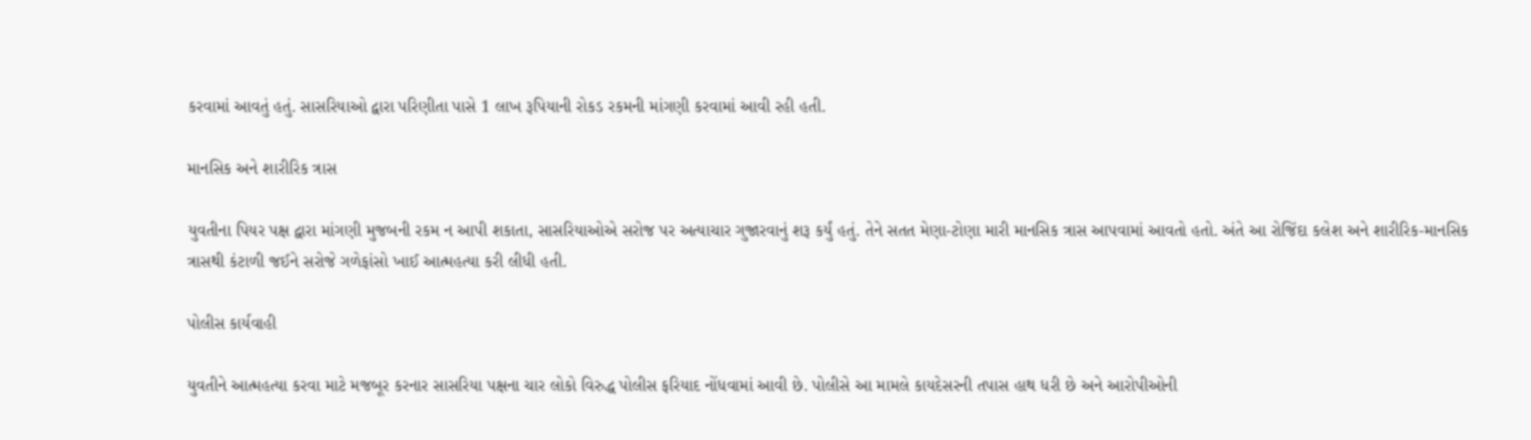કરવામાં આવતું હતું. સાસરિયાઓ દ્વારા પરિણીતા પાસે 1 લાખ રૂપિયાની રોકડ રકમની માંગણી કરવામાં આવી રહી હતી.

માનસિક અને શારીરિક ત્રાસ

યુવતીના પિયર પક્ષ દ્વારા માંગણી મુજબની રકમ ન આપી શકાતા, સાસરિયાઓએ સરોજ પર અત્યાચાર ગુજારવાનું શરૂ કર્યું હતું. તેને સતત મેણા-ટોણા મારી માનસિક ત્રાસ આપવામાં આવતો હતો. અંતે આ રોજિંદા કલેશ અને શારીરિક-માનસિક ત્રાસથી કંટાળી જઈને સરોજે ગળેફાંસો ખાઈ આત્મહત્યા કરી લીધી હતી.

પોલીસ કાર્યવાહી

યુવતીને આત્મહત્યા કરવા માટે મજબૂર કરનાર સાસરિયા પક્ષના ચાર લોકો વિરુદ્ધ પોલીસ ફરિયાદ નોંધવામાં આવી છે. પોલીસે આ મામલે કાયદેસરની તપાસ હાથ ધરી છે અને આરોપીઓની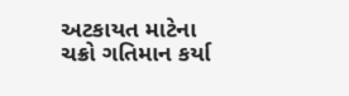અટકાયત માટેના ચક્રો ગતિમાન કર્યા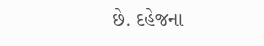છે. દહેજના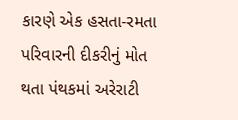કારણે એક હસતા-રમતા પરિવારની દીકરીનું મોત થતા પંથકમાં અરેરાટી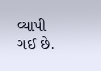વ્યાપી ગઈ છે.